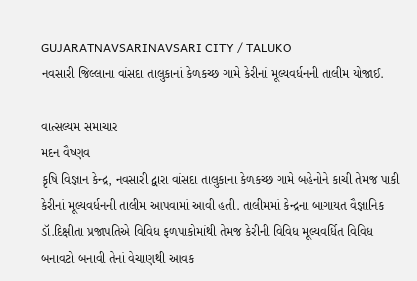GUJARATNAVSARINAVSARI CITY / TALUKO
નવસારી જિલ્લાના વાંસદા તાલુકાનાં કેળકચ્છ ગામે કેરીનાં મૂલ્યવર્ધનની તાલીમ યોજાઈ.

વાત્સલ્યમ સમાચાર
મદન વૈષ્ણવ
કૃષિ વિજ્ઞાન કેન્દ્ર, નવસારી દ્વારા વાંસદા તાલુકાના કેળકચ્છ ગામે બહેનોને કાચી તેમજ પાકી કેરીનાં મૂલ્યવર્ધનની તાલીમ આપવામાં આવી હતી. તાલીમમાં કેન્દ્રના બાગાયત વૈજ્ઞાનિક ડૉ.દિક્ષીતા પ્રજાપતિએ વિવિધ ફળપાકોમાંથી તેમજ કેરીની વિવિધ મૂલ્યવર્ધિત વિવિધ બનાવટો બનાવી તેનાં વેચાણથી આવક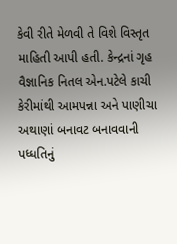કેવી રીતે મેળવી તે વિશે વિસ્તૃત માહિતી આપી હતી. કેન્દ્રનાં ગૃહ વૈજ્ઞાનિક નિતલ એન.પટેલે કાચી કેરીમાંથી આમપન્ના અને પાણીચા અથાણાં બનાવટ બનાવવાની પધ્ધતિનું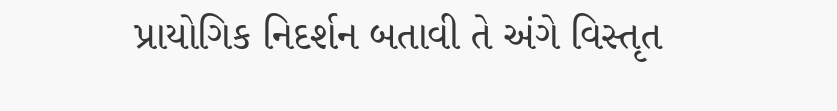પ્રાયોગિક નિદર્શન બતાવી તે અંગે વિસ્તૃત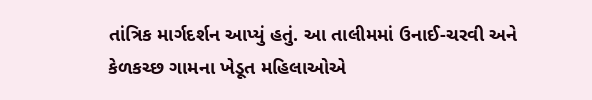તાંત્રિક માર્ગદર્શન આપ્યું હતું. આ તાલીમમાં ઉનાઈ-ચરવી અને કેળકચ્છ ગામના ખેડૂત મહિલાઓએ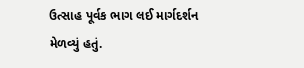ઉત્સાહ પૂર્વક ભાગ લઈ માર્ગદર્શન મેળવ્યું હતું.